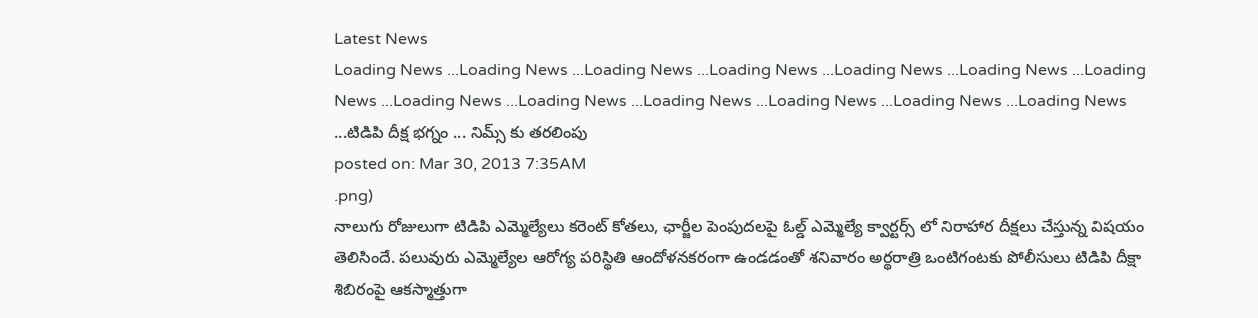Latest News
Loading News ...Loading News ...Loading News ...Loading News ...Loading News ...Loading News ...Loading News ...Loading News ...Loading News ...Loading News ...Loading News ...Loading News ...Loading News ...టిడిపి దీక్ష భగ్నం ... నిమ్స్ కు తరలింపు
posted on: Mar 30, 2013 7:35AM
.png)
నాలుగు రోజులుగా టిడిపి ఎమ్మెల్యేలు కరెంట్ కోతలు, ఛార్జీల పెంపుదలపై ఓల్డ్ ఎమ్మెల్యే క్వార్టర్స్ లో నిరాహార దీక్షలు చేస్తున్న విషయం తెలిసిందే. పలువురు ఎమ్మెల్యేల ఆరోగ్య పరిస్థితి ఆందోళనకరంగా ఉండడంతో శనివారం అర్థరాత్రి ఒంటిగంటకు పోలీసులు టిడిపి దీక్షా శిబిరంపై ఆకస్మాత్తుగా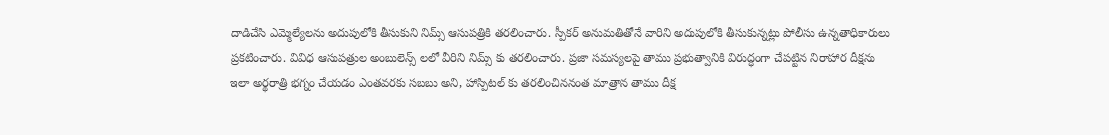దాడిచేసి ఎమ్మెల్యేలను అదుపులోకి తీసుకుని నిమ్స్ ఆసుపత్రికి తరలించారు. స్పీకర్ అనుమతితోనే వారిని అదుపులోకి తీసుకున్నట్లు పోలీసు ఉన్నతాధికారులు ప్రకటించారు. వివిధ ఆసుపత్రుల అంబులెన్స్ లలో వీరిని నిమ్స్ కు తరలించారు. ప్రజా సమస్యలపై తాము ప్రభుత్వానికి విరుద్ధంగా చేపట్టిన నిరాహార దీక్షను ఇలా అర్థరాత్రి భగ్నం చేయడం ఎంతవరకు సబబు అని, హాస్పిటల్ కు తరలించిననంత మాత్రాన తాము దీక్ష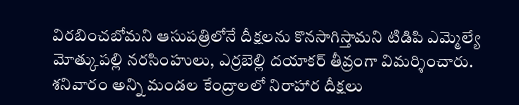విరబించబోమని ఆసుపత్రిలోనే దీక్షలను కొనసాగిస్తామని టిడిపి ఎమ్మెల్యే మోత్కుపల్లి నరసింహులు, ఎర్రబెల్లి దయాకర్ తీవ్రంగా విమర్శించారు. శనివారం అన్ని మండల కేంద్రాలలో నిరాహార దీక్షలు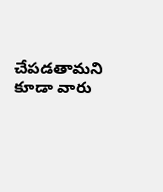చేపడతామని కూడా వారు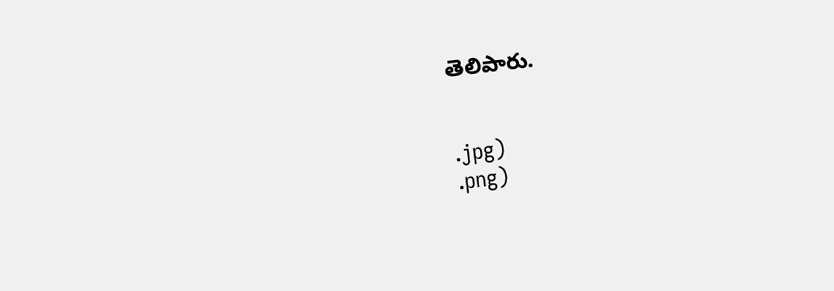తెలిపారు.


.jpg)
.png)